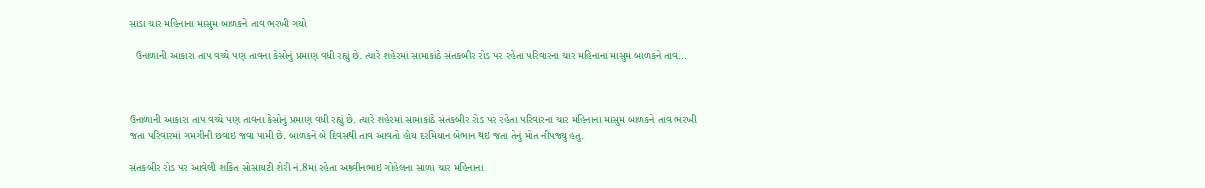સાડા ચાર મહિનાના માસુમ બાળકને તાવ ભરખી ગયો

  ઉનાળાની આકારા તાપ વચ્ચે પણ તાવના કેસોનું પ્રમાણ વધી રહ્યું છે. ત્યારે શહેરમાં સામાકાંઠે સંતકબીર રોડ પર રહેતા પરિવારના ચાર મહિનાના માસુમ બાળકને તાવ…



ઉનાળાની આકારા તાપ વચ્ચે પણ તાવના કેસોનું પ્રમાણ વધી રહ્યું છે. ત્યારે શહેરમાં સામાકાંઠે સંતકબીર રોડ પર રહેતા પરિવારના ચાર મહિનાના માસુમ બાળકને તાવ ભરખી જતા પરિવારમાં ગમગીની છવાઇ જવા પામી છે. બાળકને બે દિવસથી તાવ આવતો હોય દરમિયાન બેભાન થઇ જતા તેનું મોત નીપજ્યુ હતુ.

સંતકબીર રોડ પર આવેલી શકિત સોસાયટી શેરી નં.8માં રહેતા અશ્ર્વીનભાઇ ગોહેલના સાળા ચાર મહિનાના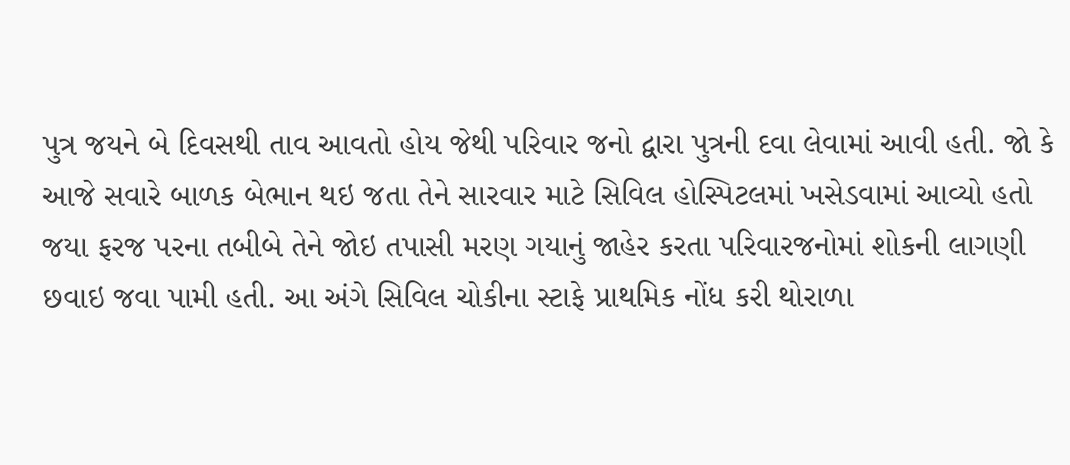પુત્ર જયને બે દિવસથી તાવ આવતો હોય જેથી પરિવાર જનો દ્વારા પુત્રની દવા લેવામાં આવી હતી. જો કે આજે સવારે બાળક બેભાન થઇ જતા તેને સારવાર માટે સિવિલ હોસ્પિટલમાં ખસેડવામાં આવ્યો હતો જયા ફરજ પરના તબીબે તેને જોઇ તપાસી મરણ ગયાનું જાહેર કરતા પરિવારજનોમાં શોકની લાગણી છવાઇ જવા પામી હતી. આ અંગે સિવિલ ચોકીના સ્ટાફે પ્રાથમિક નોંધ કરી થોરાળા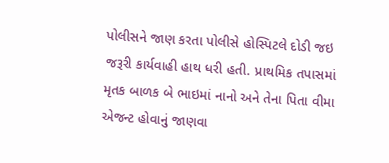પોલીસને જાણ કરતા પોલીસે હોસ્પિટલે દોડી જઇ જરૂરી કાર્યવાહી હાથ ધરી હતી. પ્રાથમિક તપાસમાં મૃતક બાળક બે ભાઇમાં નાનો અને તેના પિતા વીમા એજન્ટ હોવાનું જાણવા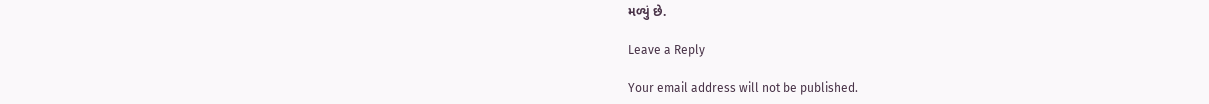મળ્યું છે.

Leave a Reply

Your email address will not be published.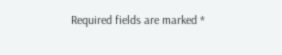Required fields are marked *